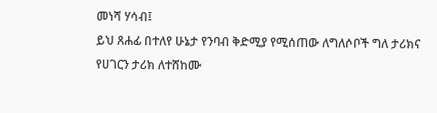መነሻ ሃሳብ፤
ይህ ጸሐፊ በተለየ ሁኔታ የንባብ ቅድሚያ የሚሰጠው ለግለሶቦች ግለ ታሪክና የሀገርን ታሪክ ለተሸከሙ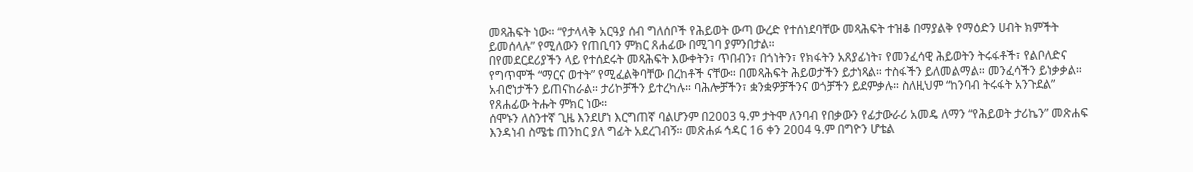መጻሕፍት ነው። “የታላላቅ አርዓያ ሰብ ግለሰቦች የሕይወት ውጣ ውረድ የተሰነደባቸው መጻሕፍት ተዝቆ በማያልቅ የማዕድን ሀብት ክምችት ይመሰላሉ” የሚለውን የጠቢባን ምክር ጸሐፊው በሚገባ ያምንበታል።
በየመደርደሪያችን ላይ የተሰደሩት መጻሕፍት እውቀትን፣ ጥበብን፣ በጎነትን፣ የክፋትን አጸያፊነት፣ የመንፈሳዊ ሕይወትን ትሩፋቶች፣ የልቦለድና የግጥሞች “ማርና ወተት” የሚፈልቅባቸው በረከቶች ናቸው። በመጻሕፍት ሕይወታችን ይታነጻል። ተስፋችን ይለመልማል። መንፈሳችን ይነቃቃል። አብሮነታችን ይጠናከራል። ታሪኮቻችን ይተረካሉ። ባሕሎቻችን፣ ቋንቋዎቻችንና ወጎቻችን ይደምቃሉ። ስለዚህም “ከንባብ ትሩፋት አንጉደል” የጸሐፊው ትሑት ምክር ነው።
ሰሞኑን ለስንተኛ ጊዜ እንደሆነ እርግጠኛ ባልሆንም በ2003 ዓ.ም ታትሞ ለንባብ የበቃውን የፊታውራሪ አመዴ ለማን “የሕይወት ታሪኬን” መጽሐፍ እንዳነብ ስሜቴ ጠንከር ያለ ግፊት አደረገብኝ። መጽሐፉ ኅዳር 16 ቀን 2004 ዓ.ም በግዮን ሆቴል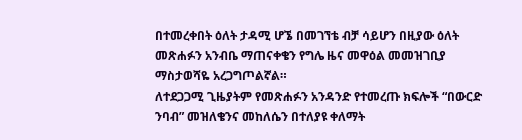በተመረቀበት ዕለት ታዳሚ ሆኜ በመገኘቴ ብቻ ሳይሆን በዚያው ዕለት መጽሐፉን አንብቤ ማጠናቀቄን የግሌ ዜና መዋዕል መመዝገቢያ ማስታወሻዬ አረጋግጦልኛል።
ለተደጋጋሚ ጊዜያትም የመጽሐፉን አንዳንድ የተመረጡ ክፍሎች “በውርድ ንባብ” መዝለቄንና መከለሴን በተለያዩ ቀለማት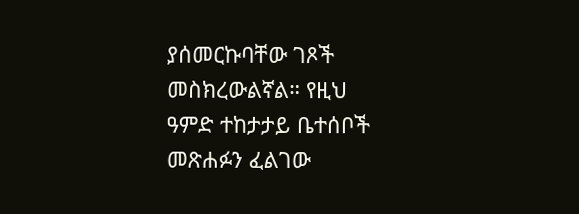ያሰመርኩባቸው ገጾች መስክረውልኛል። የዚህ ዓምድ ተከታታይ ቤተሰቦች መጽሐፉን ፈልገው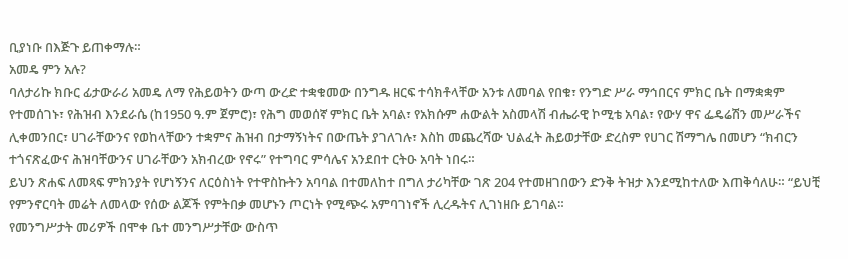ቢያነቡ በእጅጉ ይጠቀማሉ።
አመዴ ምን አሉ?
ባለታሪኩ ክቡር ፊታውራሪ አመዴ ለማ የሕይወትን ውጣ ውረድ ተቋቁመው በንግዱ ዘርፍ ተሳክቶላቸው አንቱ ለመባል የበቁ፣ የንግድ ሥራ ማኅበርና ምክር ቤት በማቋቋም የተመሰገኑ፣ የሕዝብ እንደራሴ (ከ1950 ዓ.ም ጀምሮ)፣ የሕግ መወሰኛ ምክር ቤት አባል፣ የአክሱም ሐውልት አስመላሽ ብሔራዊ ኮሚቴ አባል፣ የውሃ ዋና ፌዴሬሽን መሥራችና ሊቀመንበር፣ ሀገራቸውንና የወከላቸውን ተቋምና ሕዝብ በታማኝነትና በውጤት ያገለገሉ፣ እስከ መጨረሻው ህልፈት ሕይወታቸው ድረስም የሀገር ሽማግሌ በመሆን “ክብርን ተጎናጽፈውና ሕዝባቸውንና ሀገራቸውን አክብረው የኖሩ” የተግባር ምሳሌና አንደበተ ርትዑ አባት ነበሩ።
ይህን ጽሐፍ ለመጻፍ ምክንያት የሆነኝንና ለርዕስነት የተዋስኩትን አባባል በተመለከተ በግለ ታሪካቸው ገጽ 204 የተመዘገበውን ድንቅ ትዝታ እንደሚከተለው እጠቅሳለሁ። “ይህቺ የምንኖርባት መሬት ለመላው የሰው ልጆች የምትበቃ መሆኑን ጦርነት የሚጭሩ አምባገነኖች ሊረዱትና ሊገነዘቡ ይገባል።
የመንግሥታት መሪዎች በሞቀ ቤተ መንግሥታቸው ውስጥ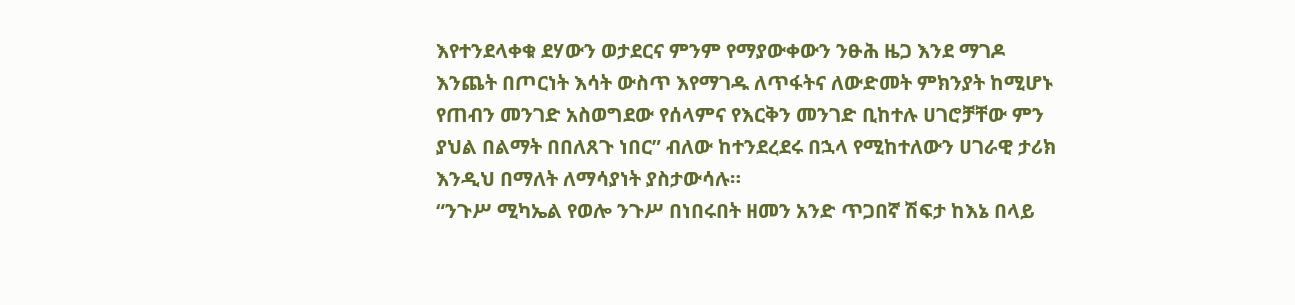እየተንደላቀቁ ደሃውን ወታደርና ምንም የማያውቀውን ንፁሕ ዜጋ እንደ ማገዶ እንጨት በጦርነት እሳት ውስጥ እየማገዱ ለጥፋትና ለውድመት ምክንያት ከሚሆኑ የጠብን መንገድ አስወግደው የሰላምና የእርቅን መንገድ ቢከተሉ ሀገሮቻቸው ምን ያህል በልማት በበለጸጉ ነበር” ብለው ከተንደረደሩ በኋላ የሚከተለውን ሀገራዊ ታሪክ እንዲህ በማለት ለማሳያነት ያስታውሳሉ።
“ንጉሥ ሚካኤል የወሎ ንጉሥ በነበሩበት ዘመን አንድ ጥጋበኛ ሽፍታ ከእኔ በላይ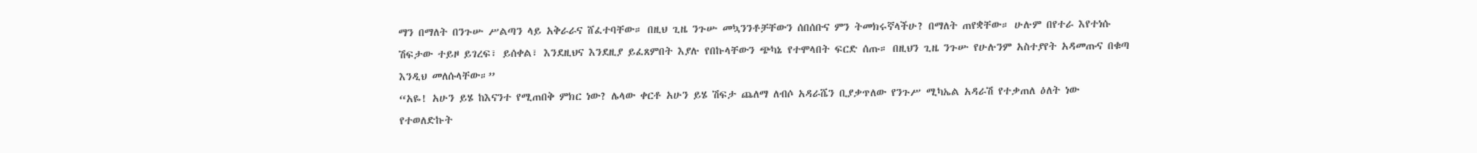ማን በማለት በንጉሡ ሥልጣን ላይ አቅራራና ሸፈተባቸው። በዚህ ጊዜ ንጉሡ መኳንንቶቻቸውን ሰበሰቡና ምን ትመክሩኛላችሁ? በማለት ጠየቋቸው። ሁሉም በየተራ እየተነሱ ሽፍታው ተይዞ ይገረፍ፣ ይሰቀል፣ እንደዚህና እንደዚያ ይፈጸምበት እያሉ የበኩላቸውን ጭካኔ የተሞላበት ፍርድ ሰጡ። በዚህን ጊዜ ንጉሡ የሁሉንም አስተያየት አዳመጡና በቁጣ እንዲህ መለሱላቸው።”
“አዬ! አሁን ይሄ ከእናንተ የሚጠበቅ ምክር ነው? ሌላው ቀርቶ አሁን ይሄ ሽፍታ ጨለማ ለብሶ አዳራሼን ቢያቃጥለው የንጉሥ ሚካኤል አዳራሽ የተቃጠለ ዕለት ነው የተወለድኩት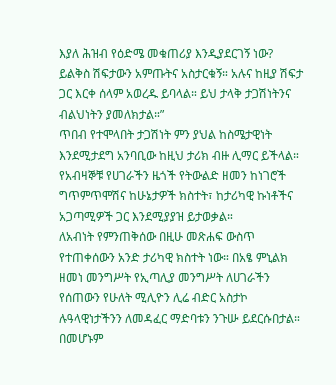እያለ ሕዝብ የዕድሜ መቁጠሪያ እንዲያደርገኝ ነው? ይልቅስ ሽፍታውን አምጡትና አስታርቁኝ። አሉና ከዚያ ሽፍታ ጋር እርቀ ሰላም አወረዱ ይባላል። ይህ ታላቅ ታጋሽነትንና ብልህነትን ያመለክታል።”
ጥበብ የተሞላበት ታጋሽነት ምን ያህል ከስሜታዊነት እንደሚታደግ አንባቢው ከዚህ ታሪክ ብዙ ሊማር ይችላል። የአብዛኞቹ የሀገራችን ዜጎች የትውልድ ዘመን ከነገሮች ግጥምጥሞሽና ከሁኔታዎች ክስተት፣ ከታሪካዊ ኩነቶችና አጋጣሚዎች ጋር እንደሚያያዝ ይታወቃል።
ለአብነት የምንጠቅሰው በዚሁ መጽሐፍ ውስጥ የተጠቀሰውን አንድ ታሪካዊ ክስተት ነው። በአፄ ምኒልክ ዘመነ መንግሥት የኢጣሊያ መንግሥት ለሀገራችን የሰጠውን የሁለት ሚሊዮን ሊሬ ብድር አስታኮ ሉዓላዊነታችንን ለመዳፈር ማድባቱን ንጉሡ ይደርሱበታል። በመሆኑም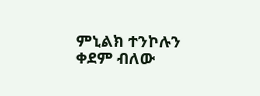ምኒልክ ተንኮሉን ቀደም ብለው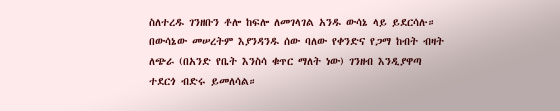ስለተረዱ ገንዘቡን ቶሎ ከፍሎ ለመገላገል አንዱ ውሳኔ ላይ ይደርሳሉ። በውሳኔው መሠረትም እያንዳንዱ ሰው ባለው የቀንድና የጋማ ከብት ብዛት ለጭራ (በአንድ የቤት እንስሳ ቁጥር ማለት ነው) ገንዘብ እንዲያዋጣ ተደርጎ ብድሩ ይመለሳል።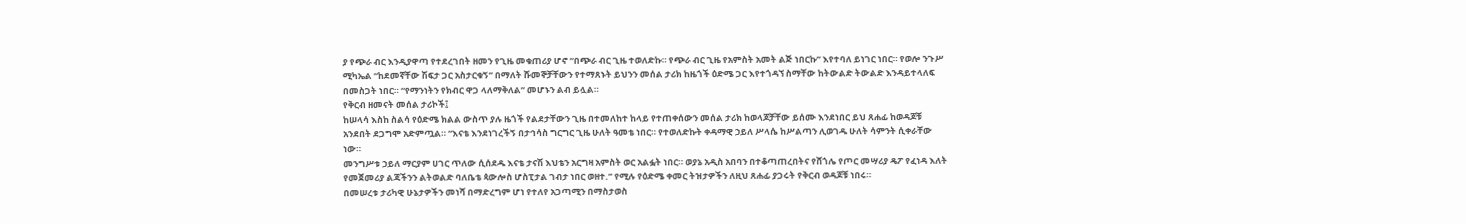ያ የጭራ ብር እንዲያዋጣ የተደረገበት ዘመን የጊዜ መቁጠሪያ ሆኖ “በጭራ ብር ጊዜ ተወለድኩ። የጭራ ብር ጊዜ የአምስት አመት ልጅ ነበርኩ” እየተባለ ይነገር ነበር። የወሎ ንጉሥ ሚካኤል “ከደመኛቸው ሽፍታ ጋር አስታርቁኝ” በማለት ሹመኞቻቸውን የተማጸኑት ይህንን መሰል ታሪክ ከዜጎች ዕድሜ ጋር እየተጎዳኘ ስማቸው ከትውልድ ትውልድ እንዳይተላለፍ በመስጋት ነበር። “የማንነትን የክብር ዋጋ ላለማቅለል” መሆኑን ልብ ይሏል።
የቅርብ ዘመናት መሰል ታሪኮች፤
ከሠላሳ እስከ ስልሳ የዕድሜ ክልል ውስጥ ያሉ ዜጎች የልደታቸውን ጊዜ በተመለከተ ከላይ የተጠቀሰውን መሰል ታሪክ ከወላጆቻቸው ይሰሙ እንደነበር ይህ ጸሐፊ ከወዳጆቹ አንደበት ደጋግሞ አድምጧል። “እናቴ እንደነገረችኝ በታኅሳስ ግርግር ጊዜ ሁለት ዓመቴ ነበር። የተወለድኩት ቀዳማዊ ኃይለ ሥላሴ ከሥልጣን ሊወገዱ ሁለት ሳምንት ሲቀራቸው ነው።
መንግሥቱ ኃይለ ማርያም ሀገር ጥለው ሲሰደዱ እናቴ ታናሽ እህቴን አርግዛ አምስት ወር አልፏት ነበር። ወያኔ አዲስ አበባን በተቆጣጠረበትና የሸጎሌ የጦር መሣሪያ ዴፖ የፈነዳ እለት የመጀመሪያ ልጃችንን ልትወልድ ባለቤቴ ጳውሎስ ሆስፒታል ገብታ ነበር ወዘተ.” የሚሉ የዕድሜ ቀመር ትዝታዎችን ለዚህ ጸሐፊ ያጋሩት የቅርብ ወዳጆቹ ነበሩ።
በመሠረቱ ታሪካዊ ሁኔታዎችን መነሻ በማድረግም ሆነ የተለየ አጋጣሚን በማስታወስ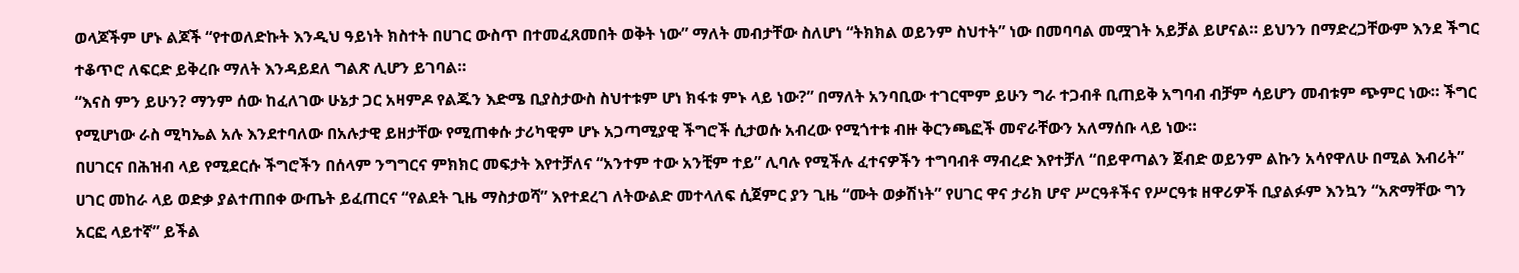ወላጆችም ሆኑ ልጆች “የተወለድኩት እንዲህ ዓይነት ክስተት በሀገር ውስጥ በተመፈጸመበት ወቅት ነው” ማለት መብታቸው ስለሆነ “ትክክል ወይንም ስህተት” ነው በመባባል መሟገት አይቻል ይሆናል። ይህንን በማድረጋቸውም እንደ ችግር ተቆጥሮ ለፍርድ ይቅረቡ ማለት እንዳይደለ ግልጽ ሊሆን ይገባል።
“እናስ ምን ይሁን? ማንም ሰው ከፈለገው ሁኔታ ጋር አዛምዶ የልጁን እድሜ ቢያስታውስ ስህተቱም ሆነ ክፋቱ ምኑ ላይ ነው?” በማለት አንባቢው ተገርሞም ይሁን ግራ ተጋብቶ ቢጠይቅ አግባብ ብቻም ሳይሆን መብቱም ጭምር ነው። ችግር የሚሆነው ራስ ሚካኤል አሉ እንደተባለው በአሉታዊ ይዘታቸው የሚጠቀሱ ታሪካዊም ሆኑ አጋጣሚያዊ ችግሮች ሲታወሱ አብረው የሚጎተቱ ብዙ ቅርንጫፎች መኖራቸውን አለማሰቡ ላይ ነው።
በሀገርና በሕዝብ ላይ የሚደርሱ ችግሮችን በሰላም ንግግርና ምክክር መፍታት እየተቻለና “አንተም ተው አንቺም ተይ” ሊባሉ የሚችሉ ፈተናዎችን ተግባብቶ ማብረድ እየተቻለ “በይዋጣልን ጀብድ ወይንም ልኩን አሳየዋለሁ በሚል እብሪት” ሀገር መከራ ላይ ወድቃ ያልተጠበቀ ውጤት ይፈጠርና “የልደት ጊዜ ማስታወሻ” እየተደረገ ለትውልድ መተላለፍ ሲጀምር ያን ጊዜ “ሙት ወቃሽነት” የሀገር ዋና ታሪክ ሆኖ ሥርዓቶችና የሥርዓቱ ዘዋሪዎች ቢያልፉም እንኳን “አጽማቸው ግን አርፎ ላይተኛ” ይችል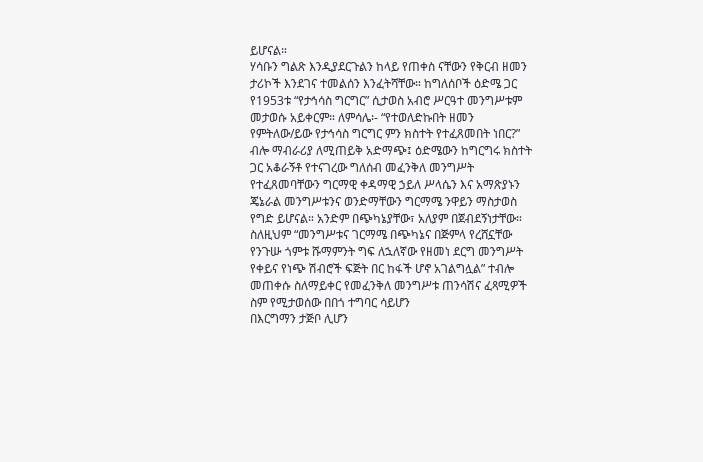ይሆናል።
ሃሳቡን ግልጽ እንዲያደርጉልን ከላይ የጠቀስ ናቸውን የቅርብ ዘመን ታሪኮች እንደገና ተመልሰን እንፈትሻቸው። ከግለሰቦች ዕድሜ ጋር የ1953ቱ “የታኅሳስ ግርግር” ሲታወስ አብሮ ሥርዓተ መንግሥቱም መታወሱ አይቀርም። ለምሳሌ፡- “የተወለድኩበት ዘመን የምትለው/ይው የታኅሳስ ግርግር ምን ክስተት የተፈጸመበት ነበር?” ብሎ ማብራሪያ ለሚጠይቅ አድማጭ፤ ዕድሜውን ከግርግሩ ክስተት ጋር አቆራኝቶ የተናገረው ግለሰብ መፈንቅለ መንግሥት የተፈጸመባቸውን ግርማዊ ቀዳማዊ ኃይለ ሥላሴን እና አማጽያኑን ጄኔራል መንግሥቱንና ወንድማቸውን ግርማሜ ንዋይን ማስታወስ የግድ ይሆናል። አንድም በጭካኔያቸው፣ አለያም በጀብደኝነታቸው።
ስለዚህም “መንግሥቱና ገርማሜ በጭካኔና በጅምላ የረሸኗቸው የንጉሡ ጎምቱ ሹማምንት ግፍ ለኋለኛው የዘመነ ደርግ መንግሥት የቀይና የነጭ ሽብሮች ፍጅት በር ከፋች ሆኖ አገልግሏል” ተብሎ መጠቀሱ ስለማይቀር የመፈንቅለ መንግሥቱ ጠንሳሽና ፈጻሚዎች ስም የሚታወሰው በበጎ ተግባር ሳይሆን
በእርግማን ታጅቦ ሊሆን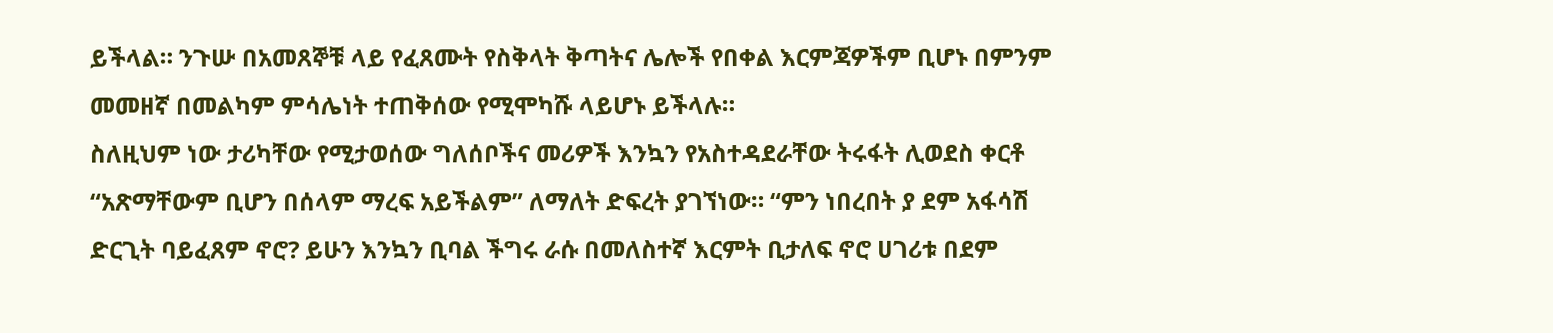ይችላል። ንጉሡ በአመጸኞቹ ላይ የፈጸሙት የስቅላት ቅጣትና ሌሎች የበቀል እርምጃዎችም ቢሆኑ በምንም መመዘኛ በመልካም ምሳሌነት ተጠቅሰው የሚሞካሹ ላይሆኑ ይችላሉ።
ስለዚህም ነው ታሪካቸው የሚታወሰው ግለሰቦችና መሪዎች እንኳን የአስተዳደራቸው ትሩፋት ሊወደስ ቀርቶ “አጽማቸውም ቢሆን በሰላም ማረፍ አይችልም” ለማለት ድፍረት ያገኘነው። “ምን ነበረበት ያ ደም አፋሳሽ ድርጊት ባይፈጸም ኖሮ? ይሁን እንኳን ቢባል ችግሩ ራሱ በመለስተኛ እርምት ቢታለፍ ኖሮ ሀገሪቱ በደም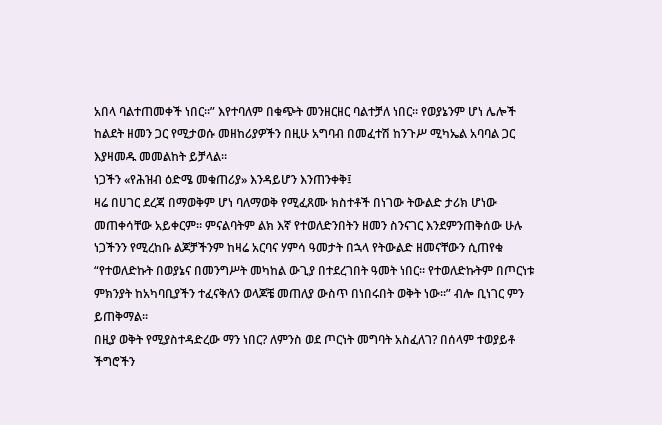አበላ ባልተጠመቀች ነበር።” እየተባለም በቁጭት መንዘርዘር ባልተቻለ ነበር። የወያኔንም ሆነ ሌሎች ከልደት ዘመን ጋር የሚታወሱ መዘከሪያዎችን በዚሁ አግባብ በመፈተሽ ከንጉሥ ሚካኤል አባባል ጋር እያዛመዱ መመልከት ይቻላል።
ነጋችን «የሕዝብ ዕድሜ መቁጠሪያ» እንዳይሆን እንጠንቀቅ፤
ዛሬ በሀገር ደረጃ በማወቅም ሆነ ባለማወቅ የሚፈጸሙ ክስተቶች በነገው ትውልድ ታሪክ ሆነው መጠቀሳቸው አይቀርም። ምናልባትም ልክ እኛ የተወለድንበትን ዘመን ስንናገር እንደምንጠቅሰው ሁሉ ነጋችንን የሚረከቡ ልጆቻችንም ከዛሬ አርባና ሃምሳ ዓመታት በኋላ የትውልድ ዘመናቸውን ሲጠየቁ “የተወለድኩት በወያኔና በመንግሥት መካከል ውጊያ በተደረገበት ዓመት ነበር። የተወለድኩትም በጦርነቱ ምክንያት ከአካባቢያችን ተፈናቅለን ወላጆቼ መጠለያ ውስጥ በነበሩበት ወቅት ነው።” ብሎ ቢነገር ምን ይጠቅማል።
በዚያ ወቅት የሚያስተዳድረው ማን ነበር? ለምንስ ወደ ጦርነት መግባት አስፈለገ? በሰላም ተወያይቶ ችግሮችን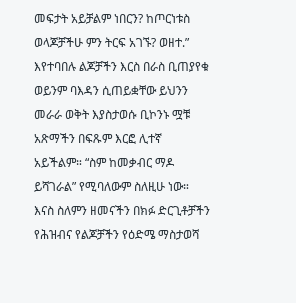መፍታት አይቻልም ነበርን? ከጦርነቱስ ወላጆቻችሁ ምን ትርፍ አገኙ? ወዘተ.” እየተባበሉ ልጆቻችን እርስ በራስ ቢጠያየቁ ወይንም ባእዳን ሲጠይቋቸው ይህንን መራራ ወቅት እያስታወሱ ቢኮንኑ ሟቹ አጽማችን በፍጹም እርፎ ሊተኛ አይችልም። “ስም ከመቃብር ማዶ ይሻገራል” የሚባለውም ስለዚሁ ነው።
እናስ ስለምን ዘመናችን በክፉ ድርጊቶቻችን የሕዝብና የልጆቻችን የዕድሜ ማስታወሻ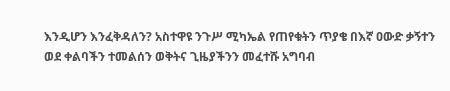እንዲሆን እንፈቅዳለን? አስተዋዩ ንጉሥ ሚካኤል የጠየቁትን ጥያቄ በእኛ ዐውድ ቃኝተን ወደ ቀልባችን ተመልሰን ወቅትና ጊዜያችንን መፈተሹ አግባብ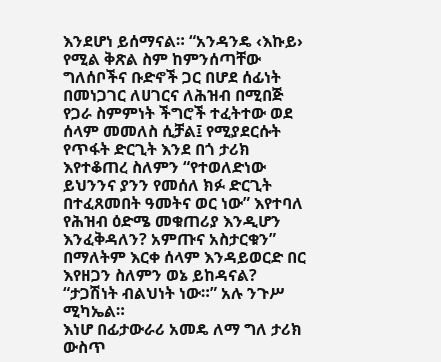እንደሆነ ይሰማናል። “አንዳንዴ ‹እኩይ› የሚል ቅጽል ስም ከምንሰጣቸው ግለሰቦችና ቡድኖች ጋር በሆደ ሰፊነት በመነጋገር ለሀገርና ለሕዝብ በሚበጅ የጋራ ስምምነት ችግሮች ተፈትተው ወደ ሰላም መመለስ ሲቻል፤ የሚያደርሱት የጥፋት ድርጊት እንደ በጎ ታሪክ እየተቆጠረ ስለምን “የተወለድነው ይህንንና ያንን የመሰለ ክፉ ድርጊት በተፈጸመበት ዓመትና ወር ነው” እየተባለ የሕዝብ ዕድሜ መቁጠሪያ እንዲሆን እንፈቅዳለን? አምጡና አስታርቁን” በማለትም እርቀ ሰላም እንዳይወርድ በር እየዘጋን ስለምን ወኔ ይከዳናል? “ታጋሽነት ብልህነት ነው።” አሉ ንጉሥ ሚካኤል።
እነሆ በፊታውራሪ አመዴ ለማ ግለ ታሪክ ውስጥ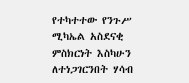የተካተተው የንጉሥ ሚካኤል አስደናቂ ምስክርነት እስካሁን ለተነጋገርንበት ሃሳብ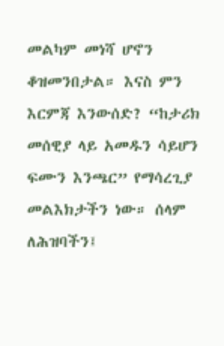መልካም መነሻ ሆኖን ቆዝመንበታል። እናስ ምን እርምጃ እንውሰድ? “ከታሪክ መሰዊያ ላይ አመዱን ሳይሆን ፍሙን እንጫር” የማሳረጊያ መልእክታችን ነው። ሰላም ለሕዝባችን፤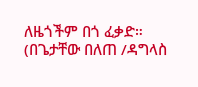ለዜጎችም በጎ ፈቃድ።
(በጌታቸው በለጠ /ዳግላስ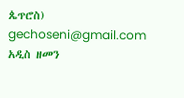ጴጥሮስ)
gechoseni@gmail.com
አዲስ ዘመን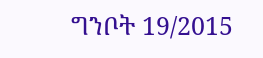ግንቦት 19/2015